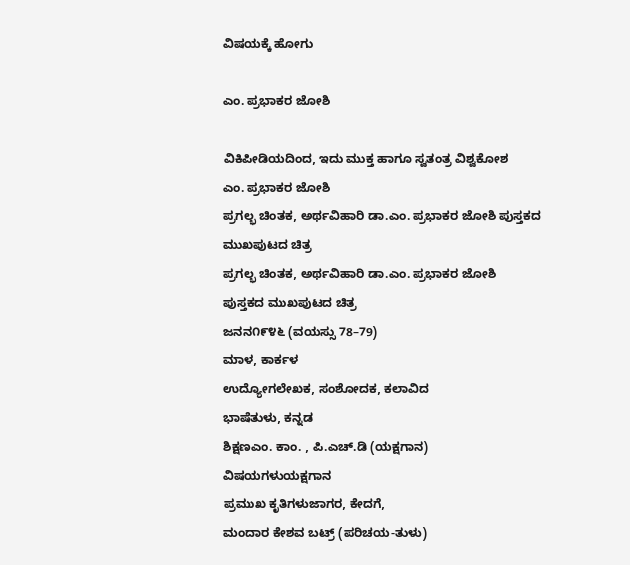ವಿಷಯಕ್ಕೆ ಹೋಗು

ಎಂ. ಪ್ರಭಾಕರ ಜೋಶಿ

ವಿಕಿಪೀಡಿಯದಿಂದ, ಇದು ಮುಕ್ತ ಹಾಗೂ ಸ್ವತಂತ್ರ ವಿಶ್ವಕೋಶ
ಎಂ. ಪ್ರಭಾಕರ ಜೋಶಿ
ಪ್ರಗಲ್ಭ ಚಿಂತಕ, ಅರ್ಥವಿಹಾರಿ ಡಾ.ಎಂ. ಪ್ರಭಾಕರ ಜೋಶಿ ಪುಸ್ತಕದ ಮುಖಪುಟದ ಚಿತ್ರ
ಪ್ರಗಲ್ಭ ಚಿಂತಕ, ಅರ್ಥವಿಹಾರಿ ಡಾ.ಎಂ. ಪ್ರಭಾಕರ ಜೋಶಿ
ಪುಸ್ತಕದ ಮುಖಪುಟದ ಚಿತ್ರ
ಜನನ೧೯೪೬ (ವಯಸ್ಸು 78–79)
ಮಾಳ, ಕಾರ್ಕಳ
ಉದ್ಯೋಗಲೇಖಕ, ಸಂಶೋದಕ, ಕಲಾವಿದ
ಭಾಷೆತುಳು, ಕನ್ನಡ
ಶಿಕ್ಷಣಎಂ. ಕಾಂ. , ಪಿ.ಎಚ್.ಡಿ (ಯಕ್ಷಗಾನ)
ವಿಷಯಗಳುಯಕ್ಷಗಾನ
ಪ್ರಮುಖ ಕೃತಿಗಳುಜಾಗರ, ಕೇದಗೆ,
ಮಂದಾರ ಕೇಶವ ಬಟ್ರ್ (ಪರಿಚಯ-ತುಳು)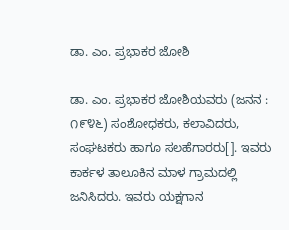ಡಾ. ಎಂ. ಪ್ರಭಾಕರ ಜೋಶಿ

ಡಾ. ಎಂ. ಪ್ರಭಾಕರ ಜೋಶಿಯವರು (ಜನನ : ೧೯೪೬) ಸಂಶೋಧಕರು, ಕಲಾವಿದರು, ಸಂಘಟಕರು ಹಾಗೂ ಸಲಹೆಗಾರರು[]. ಇವರು ಕಾರ್ಕಳ ತಾಲೂಕಿನ ಮಾಳ ಗ್ರಾಮದಲ್ಲಿ ಜನಿಸಿದರು. ಇವರು ಯಕ್ಷಗಾನ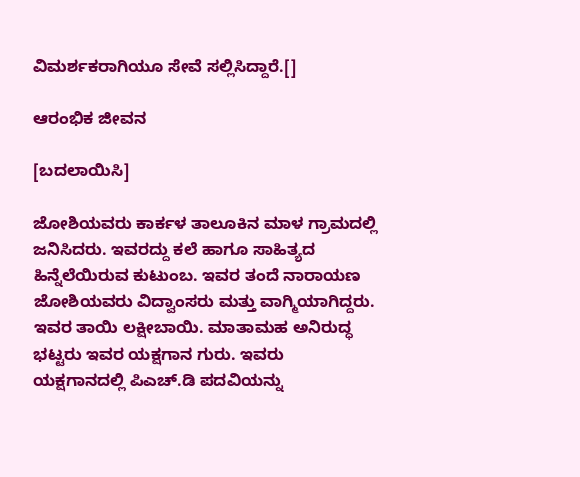ವಿಮರ್ಶಕರಾಗಿಯೂ ಸೇವೆ ಸಲ್ಲಿಸಿದ್ದಾರೆ.[]

ಆರಂಭಿಕ ಜೀವನ

[ಬದಲಾಯಿಸಿ]

ಜೋಶಿಯವರು ಕಾರ್ಕಳ ತಾಲೂಕಿನ ಮಾಳ ಗ್ರಾಮದಲ್ಲಿ ಜನಿಸಿದರು. ಇವರದ್ದು ಕಲೆ ಹಾಗೂ ಸಾಹಿತ್ಯದ ಹಿನ್ನೆಲೆಯಿರುವ ಕುಟುಂಬ. ಇವರ ತಂದೆ ನಾರಾಯಣ ಜೋಶಿಯವರು ವಿದ್ವಾಂಸರು ಮತ್ತು ವಾಗ್ಮಿಯಾಗಿದ್ದರು. ಇವರ ತಾಯಿ ಲಕ್ಷೀಬಾಯಿ. ಮಾತಾಮಹ ಅನಿರುದ್ಧ ಭಟ್ಟರು ಇವರ ಯಕ್ಷಗಾನ ಗುರು. ಇವರು ಯಕ್ಷಗಾನದಲ್ಲಿ ಪಿಎಚ್.ಡಿ ಪದವಿಯನ್ನು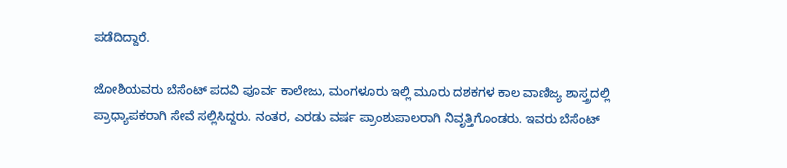ಪಡೆದಿದ್ದಾರೆ.

ಜೋಶಿಯವರು ಬೆಸೆಂಟ್ ಪದವಿ ಪೂರ್ವ ಕಾಲೇಜು, ಮಂಗಳೂರು ಇಲ್ಲಿ ಮೂರು ದಶಕಗಳ ಕಾಲ ವಾಣಿಜ್ಯ ಶಾಸ್ತ್ರದಲ್ಲಿ ಪ್ರಾಧ್ಯಾಪಕರಾಗಿ ಸೇವೆ ಸಲ್ಲಿಸಿದ್ದರು. ನಂತರ, ಎರಡು ವರ್ಷ ಪ್ರಾಂಶುಪಾಲರಾಗಿ ನಿವೃತ್ತಿಗೊಂಡರು. ಇವರು ಬೆಸೆಂಟ್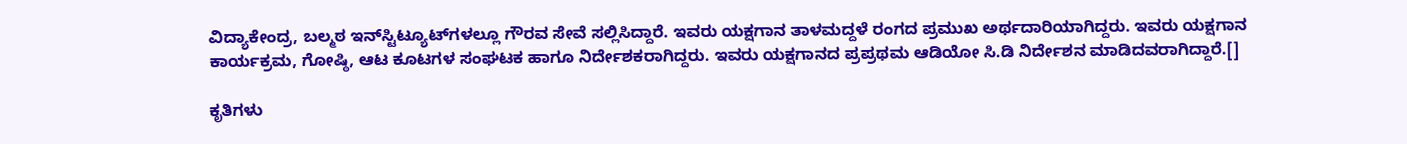ವಿದ್ಯಾಕೇಂದ್ರ, ಬಲ್ಮಠ ಇನ್‌ಸ್ಟಿಟ್ಯೂಟ್‌ಗಳಲ್ಲೂ ಗೌರವ ಸೇವೆ ಸಲ್ಲಿಸಿದ್ದಾರೆ. ಇವರು ಯಕ್ಷಗಾನ ತಾಳಮದ್ದಳೆ ರಂಗದ ಪ್ರಮುಖ ಅರ್ಥದಾರಿಯಾಗಿದ್ದರು. ಇವರು ಯಕ್ಷಗಾನ ಕಾರ್ಯಕ್ರಮ, ಗೋಷ್ಠಿ, ಆಟ ಕೂಟಗಳ ಸಂಘಟಕ ಹಾಗೂ ನಿರ್ದೇಶಕರಾಗಿದ್ದರು. ಇವರು ಯಕ್ಷಗಾನದ ಪ್ರಪ್ರಥಮ ಆಡಿಯೋ ಸಿ.ಡಿ ನಿರ್ದೇಶನ ಮಾಡಿದವರಾಗಿದ್ದಾರೆ.[]

ಕೃತಿಗಳು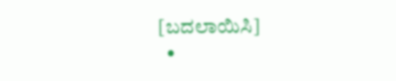[ಬದಲಾಯಿಸಿ]
  •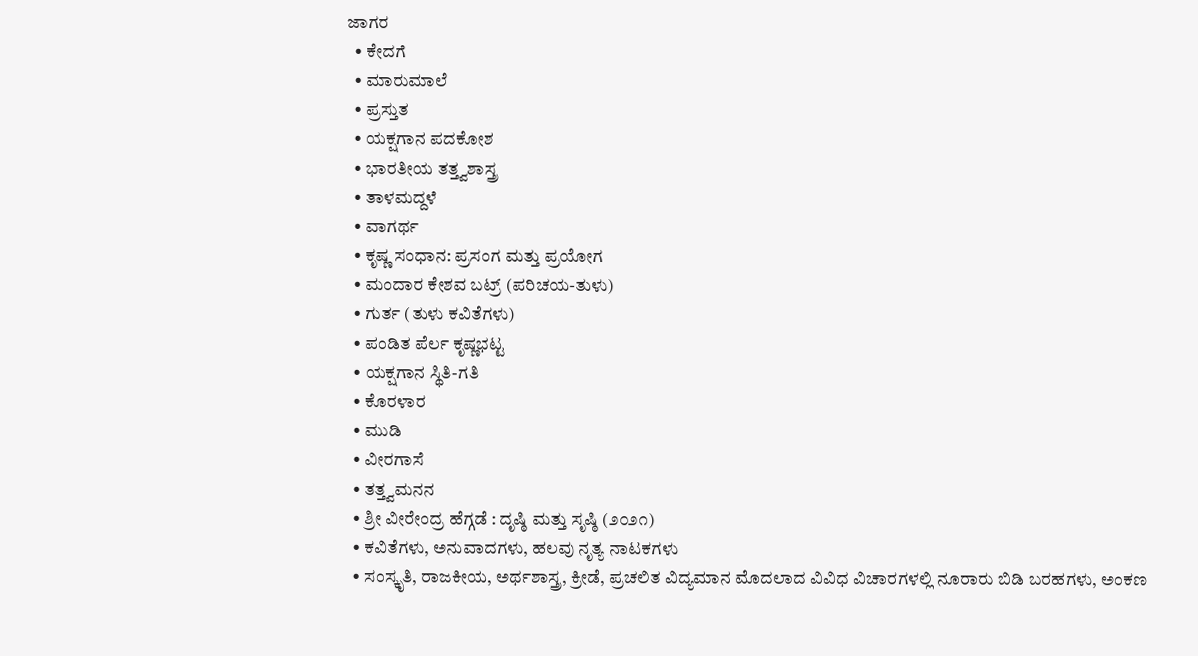ಜಾಗರ
  • ಕೇದಗೆ
  • ಮಾರುಮಾಲೆ
  • ಪ್ರಸ್ತುತ
  • ಯಕ್ಷಗಾನ ಪದಕೋಶ
  • ಭಾರತೀಯ ತತ್ತ್ವಶಾಸ್ತ್ರ
  • ತಾಳಮದ್ದಳೆ
  • ವಾಗರ್ಥ
  • ಕೃಷ್ಣ ಸಂಧಾನ: ಪ್ರಸಂಗ ಮತ್ತು ಪ್ರಯೋಗ
  • ಮಂದಾರ ಕೇಶವ ಬಟ್ರ್ (ಪರಿಚಯ-ತುಳು)
  • ಗುರ್ತ (ತುಳು ಕವಿತೆಗಳು)
  • ಪಂಡಿತ ಪೆರ್ಲ ಕೃಷ್ಣಭಟ್ಟ
  • ಯಕ್ಷಗಾನ ಸ್ಥಿತಿ-ಗತಿ
  • ಕೊರಳಾರ
  • ಮುಡಿ
  • ವೀರಗಾಸೆ
  • ತತ್ತ್ವಮನನ
  • ಶ್ರೀ ವೀರೇಂದ್ರ ಹೆಗ್ಗಡೆ : ದೃಷ್ಠಿ ಮತ್ತು ಸೃಷ್ಠಿ (೨೦೨೧)
  • ಕವಿತೆಗಳು, ಅನುವಾದಗಳು, ಹಲವು ನೃತ್ಯ ನಾಟಕಗಳು
  • ಸಂಸ್ಕೃತಿ, ರಾಜಕೀಯ, ಅರ್ಥಶಾಸ್ತ್ರ, ಕ್ರೀಡೆ, ಪ್ರಚಲಿತ ವಿದ್ಯಮಾನ ಮೊದಲಾದ ವಿವಿಧ ವಿಚಾರಗಳಲ್ಲಿ ನೂರಾರು ಬಿಡಿ ಬರಹಗಳು, ಅಂಕಣ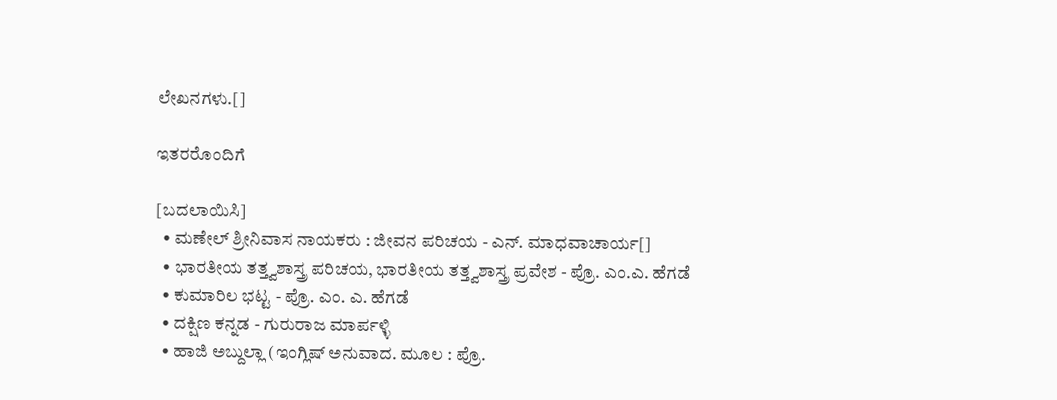ಲೇಖನಗಳು.[]

ಇತರರೊಂದಿಗೆ

[ಬದಲಾಯಿಸಿ]
  • ಮಣೇಲ್ ಶ್ರೀನಿವಾಸ ನಾಯಕರು : ಜೀವನ ಪರಿಚಯ - ಎನ್. ಮಾಧವಾಚಾರ್ಯ[]
  • ಭಾರತೀಯ ತತ್ತ್ವಶಾಸ್ತ್ರ ಪರಿಚಯ, ಭಾರತೀಯ ತತ್ತ್ವಶಾಸ್ತ್ರ ಪ್ರವೇಶ - ಪ್ರೊ. ಎಂ.ಎ. ಹೆಗಡೆ
  • ಕುಮಾರಿಲ ಭಟ್ಟ - ಪ್ರೊ. ಎಂ. ಎ. ಹೆಗಡೆ
  • ದಕ್ಷಿಣ ಕನ್ನಡ - ಗುರುರಾಜ ಮಾರ್ಪಳ್ಳಿ
  • ಹಾಜಿ ಅಬ್ದುಲ್ಲಾ (ಇಂಗ್ಲಿಷ್ ಅನುವಾದ. ಮೂಲ : ಪ್ರೊ.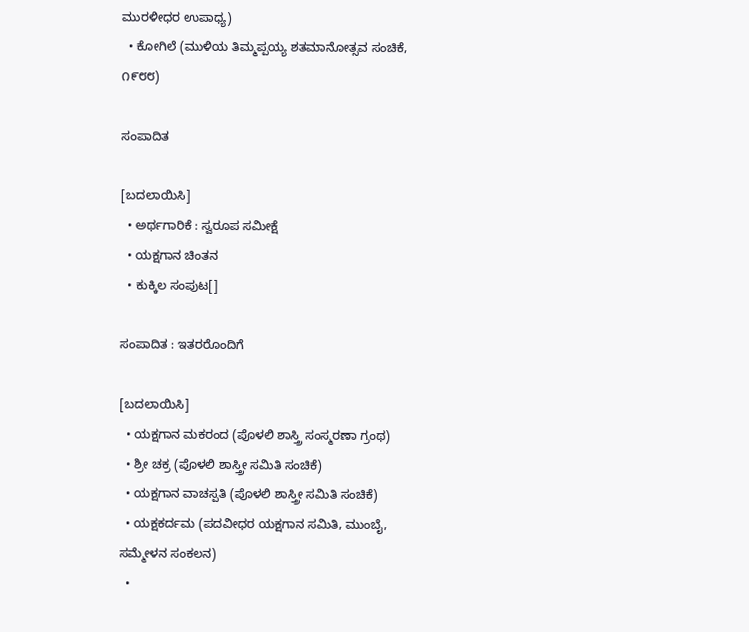ಮುರಳೀಧರ ಉಪಾಧ್ಯ)
  • ಕೋಗಿಲೆ (ಮುಳಿಯ ತಿಮ್ಮಪ್ಪಯ್ಯ ಶತಮಾನೋತ್ಸವ ಸಂಚಿಕೆ, ೧೯೮೮)

ಸಂಪಾದಿತ

[ಬದಲಾಯಿಸಿ]
  • ಅರ್ಥಗಾರಿಕೆ : ಸ್ವರೂಪ ಸಮೀಕ್ಷೆ
  • ಯಕ್ಷಗಾನ ಚಿಂತನ
  • ಕುಕ್ಕಿಲ ಸಂಪುಟ[]

ಸಂಪಾದಿತ : ಇತರರೊಂದಿಗೆ

[ಬದಲಾಯಿಸಿ]
  • ಯಕ್ಷಗಾನ ಮಕರಂದ (ಪೊಳಲಿ ಶಾಸ್ತ್ರಿ ಸಂಸ್ಮರಣಾ ಗ್ರಂಥ)
  • ಶ್ರೀ ಚಕ್ರ (ಪೊಳಲಿ ಶಾಸ್ತ್ರೀ ಸಮಿತಿ ಸಂಚಿಕೆ)
  • ಯಕ್ಷಗಾನ ವಾಚಸ್ಪತಿ (ಪೊಳಲಿ ಶಾಸ್ತ್ರೀ ಸಮಿತಿ ಸಂಚಿಕೆ)
  • ಯಕ್ಷಕರ್ದಮ (ಪದವೀಧರ ಯಕ್ಷಗಾನ ಸಮಿತಿ, ಮುಂಬೈ, ಸಮ್ಮೇಳನ ಸಂಕಲನ)
  •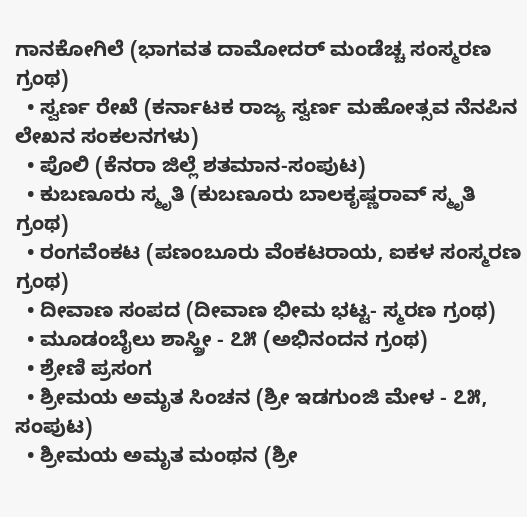ಗಾನಕೋಗಿಲೆ (ಭಾಗವತ ದಾಮೋದರ್ ಮಂಡೆಚ್ಚ ಸಂಸ್ಮರಣ ಗ್ರಂಥ)
  • ಸ್ವರ್ಣ ರೇಖೆ (ಕರ್ನಾಟಕ ರಾಜ್ಯ ಸ್ವರ್ಣ ಮಹೋತ್ಸವ ನೆನಪಿನ ಲೇಖನ ಸಂಕಲನಗಳು)
  • ಪೊಲಿ (ಕೆನರಾ ಜಿಲ್ಲೆ ಶತಮಾನ-ಸಂಪುಟ)
  • ಕುಬಣೂರು ಸ್ಮೃತಿ (ಕುಬಣೂರು ಬಾಲಕೃಷ್ಣರಾವ್ ಸ್ಮೃತಿ ಗ್ರಂಥ)
  • ರಂಗವೆಂಕಟ (ಪಣಂಬೂರು ವೆಂಕಟರಾಯ, ಐಕಳ ಸಂಸ್ಮರಣ ಗ್ರಂಥ)
  • ದೀವಾಣ ಸಂಪದ (ದೀವಾಣ ಭೀಮ ಭಟ್ಟ- ಸ್ಮರಣ ಗ್ರಂಥ)
  • ಮೂಡಂಬೈಲು ಶಾಸ್ಥ್ರೀ - ೭೫ (ಅಭಿನಂದನ ಗ್ರಂಥ)
  • ಶ್ರೇಣಿ ಪ್ರಸಂಗ
  • ಶ್ರೀಮಯ ಅಮೃತ ಸಿಂಚನ (ಶ್ರೀ ಇಡಗುಂಜಿ ಮೇಳ - ೭೫, ಸಂಪುಟ)
  • ಶ್ರೀಮಯ ಅಮೃತ ಮಂಥನ (ಶ್ರೀ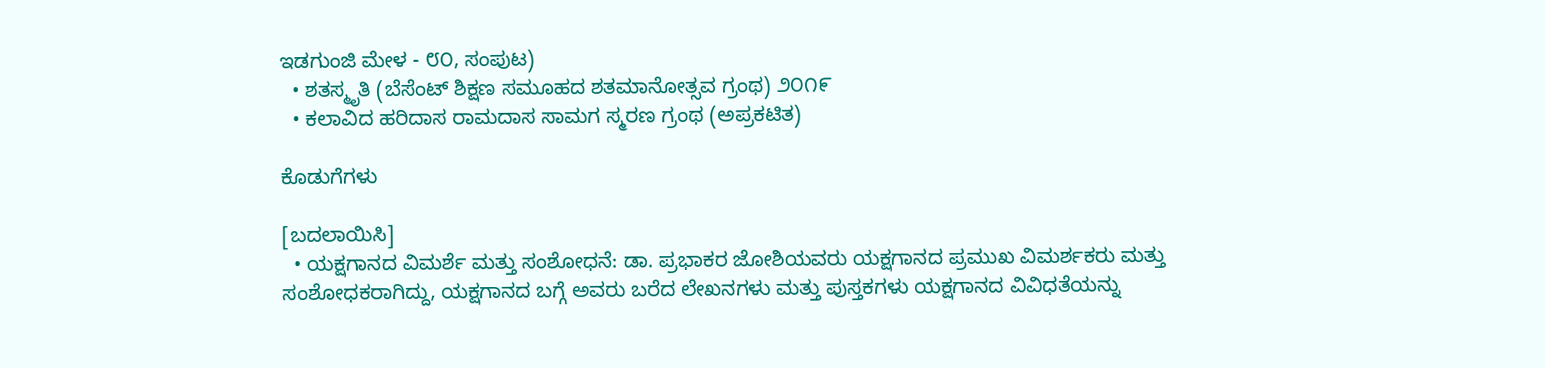ಇಡಗುಂಜಿ ಮೇಳ - ೮೦, ಸಂಪುಟ)
  • ಶತಸ್ಮೃತಿ (ಬೆಸೆಂಟ್ ಶಿಕ್ಷಣ ಸಮೂಹದ ಶತಮಾನೋತ್ಸವ ಗ್ರಂಥ) ೨೦೧೯
  • ಕಲಾವಿದ ಹರಿದಾಸ ರಾಮದಾಸ ಸಾಮಗ ಸ್ಮರಣ ಗ್ರಂಥ (ಅಪ್ರಕಟಿತ)

ಕೊಡುಗೆಗಳು

[ಬದಲಾಯಿಸಿ]
  • ಯಕ್ಷಗಾನದ ವಿಮರ್ಶೆ ಮತ್ತು ಸಂಶೋಧನೆ: ಡಾ. ಪ್ರಭಾಕರ ಜೋಶಿಯವರು ಯಕ್ಷಗಾನದ ಪ್ರಮುಖ ವಿಮರ್ಶಕರು ಮತ್ತು ಸಂಶೋಧಕರಾಗಿದ್ದು, ಯಕ್ಷಗಾನದ ಬಗ್ಗೆ ಅವರು ಬರೆದ ಲೇಖನಗಳು ಮತ್ತು ಪುಸ್ತಕಗಳು ಯಕ್ಷಗಾನದ ವಿವಿಧತೆಯನ್ನು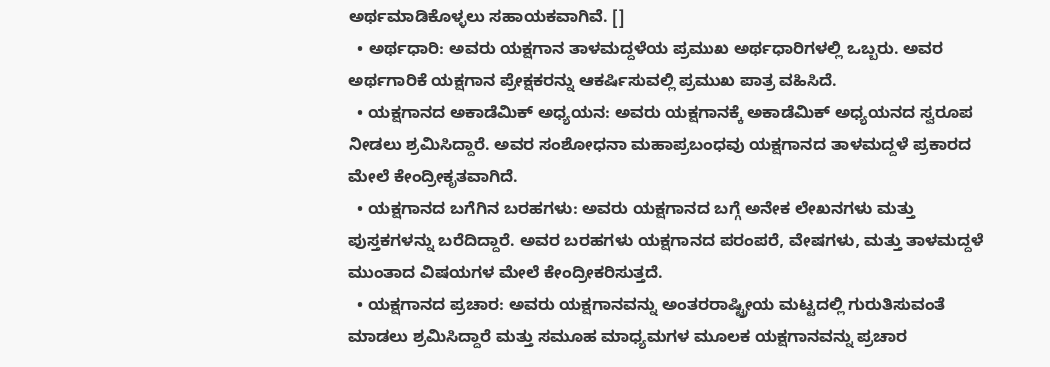ಅರ್ಥಮಾಡಿಕೊಳ್ಳಲು ಸಹಾಯಕವಾಗಿವೆ. []
  • ಅರ್ಥಧಾರಿ: ಅವರು ಯಕ್ಷಗಾನ ತಾಳಮದ್ದಳೆಯ ಪ್ರಮುಖ ಅರ್ಥಧಾರಿಗಳಲ್ಲಿ ಒಬ್ಬರು. ಅವರ ಅರ್ಥಗಾರಿಕೆ ಯಕ್ಷಗಾನ ಪ್ರೇಕ್ಷಕರನ್ನು ಆಕರ್ಷಿಸುವಲ್ಲಿ ಪ್ರಮುಖ ಪಾತ್ರ ವಹಿಸಿದೆ.
  • ಯಕ್ಷಗಾನದ ಅಕಾಡೆಮಿಕ್ ಅಧ್ಯಯನ: ಅವರು ಯಕ್ಷಗಾನಕ್ಕೆ ಅಕಾಡೆಮಿಕ್ ಅಧ್ಯಯನದ ಸ್ವರೂಪ ನೀಡಲು ಶ್ರಮಿಸಿದ್ದಾರೆ. ಅವರ ಸಂಶೋಧನಾ ಮಹಾಪ್ರಬಂಧವು ಯಕ್ಷಗಾನದ ತಾಳಮದ್ದಳೆ ಪ್ರಕಾರದ ಮೇಲೆ ಕೇಂದ್ರೀಕೃತವಾಗಿದೆ.
  • ಯಕ್ಷಗಾನದ ಬಗೆಗಿನ ಬರಹಗಳು: ಅವರು ಯಕ್ಷಗಾನದ ಬಗ್ಗೆ ಅನೇಕ ಲೇಖನಗಳು ಮತ್ತು ಪುಸ್ತಕಗಳನ್ನು ಬರೆದಿದ್ದಾರೆ. ಅವರ ಬರಹಗಳು ಯಕ್ಷಗಾನದ ಪರಂಪರೆ, ವೇಷಗಳು, ಮತ್ತು ತಾಳಮದ್ದಳೆ ಮುಂತಾದ ವಿಷಯಗಳ ಮೇಲೆ ಕೇಂದ್ರೀಕರಿಸುತ್ತದೆ.
  • ಯಕ್ಷಗಾನದ ಪ್ರಚಾರ: ಅವರು ಯಕ್ಷಗಾನವನ್ನು ಅಂತರರಾಷ್ಟ್ರೀಯ ಮಟ್ಟದಲ್ಲಿ ಗುರುತಿಸುವಂತೆ ಮಾಡಲು ಶ್ರಮಿಸಿದ್ದಾರೆ ಮತ್ತು ಸಮೂಹ ಮಾಧ್ಯಮಗಳ ಮೂಲಕ ಯಕ್ಷಗಾನವನ್ನು ಪ್ರಚಾರ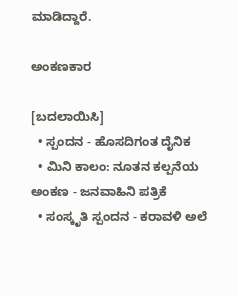ಮಾಡಿದ್ದಾರೆ.

ಅಂಕಣಕಾರ

[ಬದಲಾಯಿಸಿ]
  • ಸ್ಪಂದನ - ಹೊಸದಿಗಂತ ದೈನಿಕ
  • ಮಿನಿ ಕಾಲಂ: ನೂತನ ಕಲ್ಪನೆಯ ಅಂಕಣ - ಜನವಾಹಿನಿ ಪತ್ರಿಕೆ
  • ಸಂಸ್ಕೃತಿ ಸ್ಪಂದನ - ಕರಾವಳಿ ಅಲೆ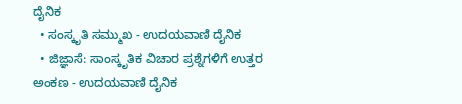ದೈನಿಕ
  • ಸಂಸ್ಕೃತಿ ಸಮ್ಮುಖ - ಉದಯವಾಣಿ ದೈನಿಕ
  • ಜಿಜ್ಞಾಸೆ: ಸಾಂಸ್ಕೃತಿಕ ವಿಚಾರ ಪ್ರಶ್ನೆಗಳಿಗೆ ಉತ್ತರ ಅಂಕಣ - ಉದಯವಾಣಿ ದೈನಿಕ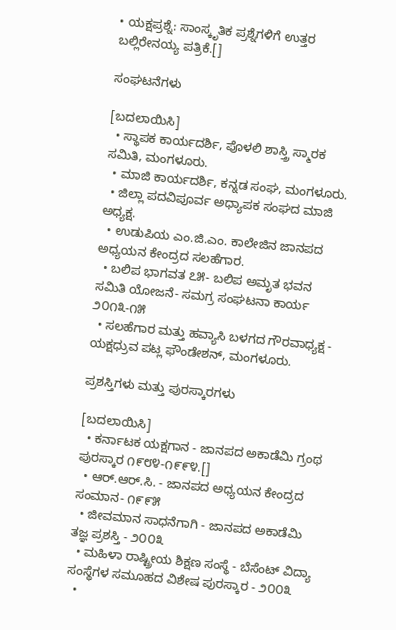• ಯಕ್ಷಪ್ರಶ್ನೆ: ಸಾಂಸ್ಕೃತಿಕ ಪ್ರಶ್ನೆಗಳಿಗೆ ಉತ್ತರ ಬಲ್ಲಿರೇನಯ್ಯ ಪತ್ರಿಕೆ.[]

ಸಂಘಟನೆಗಳು

[ಬದಲಾಯಿಸಿ]
  • ಸ್ಥಾಪಕ ಕಾರ್ಯದರ್ಶಿ, ಪೊಳಲಿ ಶಾಸ್ತ್ರಿ ಸ್ಮಾರಕ ಸಮಿತಿ, ಮಂಗಳೂರು.
  • ಮಾಜಿ ಕಾರ್ಯದರ್ಶಿ, ಕನ್ನಡ ಸಂಘ, ಮಂಗಳೂರು.
  • ಜಿಲ್ಲಾ ಪದವಿಪೂರ್ವ ಅಧ್ಯಾಪಕ ಸಂಘದ ಮಾಜಿ ಅಧ್ಯಕ್ಷ.
  • ಉಡುಪಿಯ ಎಂ.ಜಿ.ಎಂ. ಕಾಲೇಜಿನ ಜಾನಪದ ಅಧ್ಯಯನ ಕೇಂದ್ರದ ಸಲಹೆಗಾರ.
  • ಬಲಿಪ ಭಾಗವತ ೭೫- ಬಲಿಪ ಅಮೃತ ಭವನ ಸಮಿತಿ ಯೋಜನೆ- ಸಮಗ್ರ ಸಂಘಟನಾ ಕಾರ್ಯ ೨೦೧೩-೧೫
  • ಸಲಹೆಗಾರ ಮತ್ತು ಹವ್ಯಾಸಿ ಬಳಗದ ಗೌರವಾಧ್ಯಕ್ಷ - ಯಕ್ಷಧ್ರುವ ಪಟ್ಲ ಫೌಂಡೇಶನ್, ಮಂಗಳೂರು.

ಪ್ರಶಸ್ತಿಗಳು ಮತ್ತು ಪುರಸ್ಕಾರಗಳು

[ಬದಲಾಯಿಸಿ]
  • ಕರ್ನಾಟಕ ಯಕ್ಷಗಾನ - ಜಾನಪದ ಅಕಾಡೆಮಿ ಗ್ರಂಥ ಪುರಸ್ಕಾರ ೧೯೮೪-೧೯೯೪.[]
  • ಆರ್.ಆರ್.ಸಿ. - ಜಾನಪದ ಅಧ್ಯಯನ ಕೇಂದ್ರದ ಸಂಮಾನ- ೧೯೯೫
  • ಜೀವಮಾನ ಸಾಧನೆಗಾಗಿ - ಜಾನಪದ ಅಕಾಡೆಮಿ ತಜ್ಞ ಪ್ರಶಸ್ತಿ - ೨೦೦೩
  • ಮಹಿಳಾ ರಾಷ್ಟ್ರೀಯ ಶಿಕ್ಷಣ ಸಂಸ್ಥೆ - ಬೆಸೆಂಟ್ ವಿದ್ಯಾ ಸಂಸ್ಥೆಗಳ ಸಮೂಹದ ವಿಶೇಷ ಪುರಸ್ಕಾರ - ೨೦೦೩
  •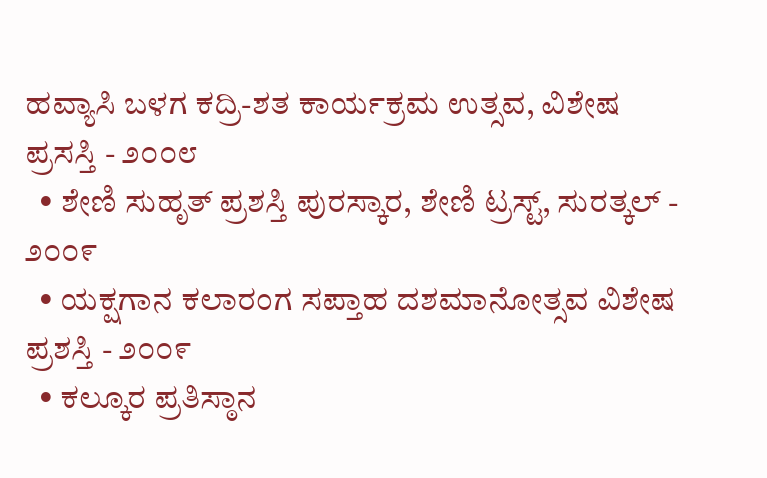ಹವ್ಯಾಸಿ ಬಳಗ ಕದ್ರಿ-ಶತ ಕಾರ್ಯಕ್ರಮ ಉತ್ಸವ, ವಿಶೇಷ ಪ್ರಸಸ್ತಿ - ೨೦೦೮
  • ಶೇಣಿ ಸುಹೃತ್ ಪ್ರಶಸ್ತಿ ಪುರಸ್ಕಾರ, ಶೇಣಿ ಟ್ರಸ್ಟ್, ಸುರತ್ಕಲ್ - ೨೦೦೯
  • ಯಕ್ಷಗಾನ ಕಲಾರಂಗ ಸಪ್ತಾಹ ದಶಮಾನೋತ್ಸವ ವಿಶೇಷ ಪ್ರಶಸ್ತಿ - ೨೦೦೯
  • ಕಲ್ಕೂರ ಪ್ರತಿಸ್ಠಾನ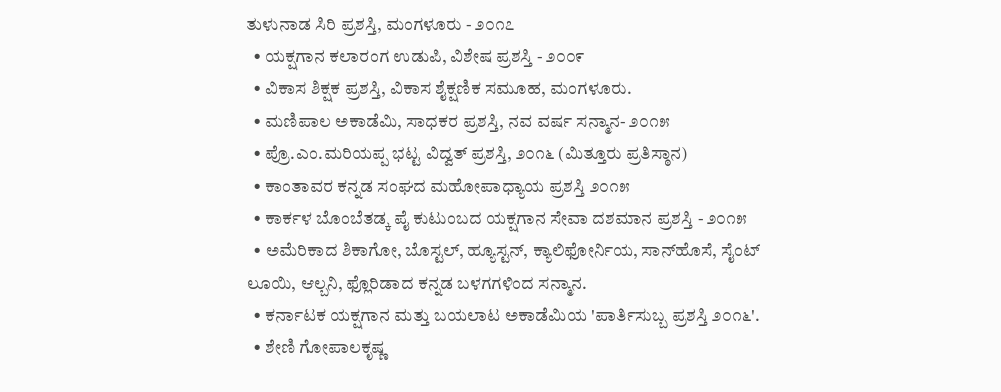ತುಳುನಾಡ ಸಿರಿ ಪ್ರಶಸ್ತಿ, ಮಂಗಳೂರು - ೨೦೧೭
  • ಯಕ್ಷಗಾನ ಕಲಾರಂಗ ಉಡುಪಿ, ವಿಶೇಷ ಪ್ರಶಸ್ತಿ - ೨೦೦೯
  • ವಿಕಾಸ ಶಿಕ್ಷಕ ಪ್ರಶಸ್ತಿ, ವಿಕಾಸ ಶೈಕ್ಷಣಿಕ ಸಮೂಹ, ಮಂಗಳೂರು.
  • ಮಣಿಪಾಲ ಅಕಾಡೆಮಿ, ಸಾಧಕರ ಪ್ರಶಸ್ತಿ, ನವ ವರ್ಷ ಸನ್ಮಾನ- ೨೦೧೫
  • ಪ್ರೊ.ಎಂ.ಮರಿಯಪ್ಪ ಭಟ್ಟ ವಿದ್ವತ್ ಪ್ರಶಸ್ತಿ, ೨೦೧೬ (ಮಿತ್ತೂರು ಪ್ರತಿಸ್ಠಾನ)
  • ಕಾಂತಾವರ ಕನ್ನಡ ಸಂಘದ ಮಹೋಪಾಧ್ಯಾಯ ಪ್ರಶಸ್ತಿ ೨೦೧೫
  • ಕಾರ್ಕಳ ಬೊಂಬೆತಡ್ಕ ಪೈ ಕುಟುಂಬದ ಯಕ್ಷಗಾನ ಸೇವಾ ದಶಮಾನ ಪ್ರಶಸ್ತಿ - ೨೦೧೫
  • ಅಮೆರಿಕಾದ ಶಿಕಾಗೋ, ಬೊಸ್ಟಲ್, ಹ್ಯೂಸ್ಟನ್, ಕ್ಯಾಲಿಫೋರ್ನಿಯ, ಸಾನ್‌ಹೊಸೆ, ಸೈಂಟ್ ಲೂಯಿ, ಆಲ್ಬನಿ, ಫ್ಲೊರಿಡಾದ ಕನ್ನಡ ಬಳಗಗಳಿಂದ ಸನ್ಮಾನ.
  • ಕರ್ನಾಟಕ ಯಕ್ಷಗಾನ ಮತ್ತು ಬಯಲಾಟ ಅಕಾಡೆಮಿಯ 'ಪಾರ್ತಿಸುಬ್ಬ ಪ್ರಶಸ್ತಿ ೨೦೧೬'.
  • ಶೇಣಿ ಗೋಪಾಲಕೃಷ್ಣ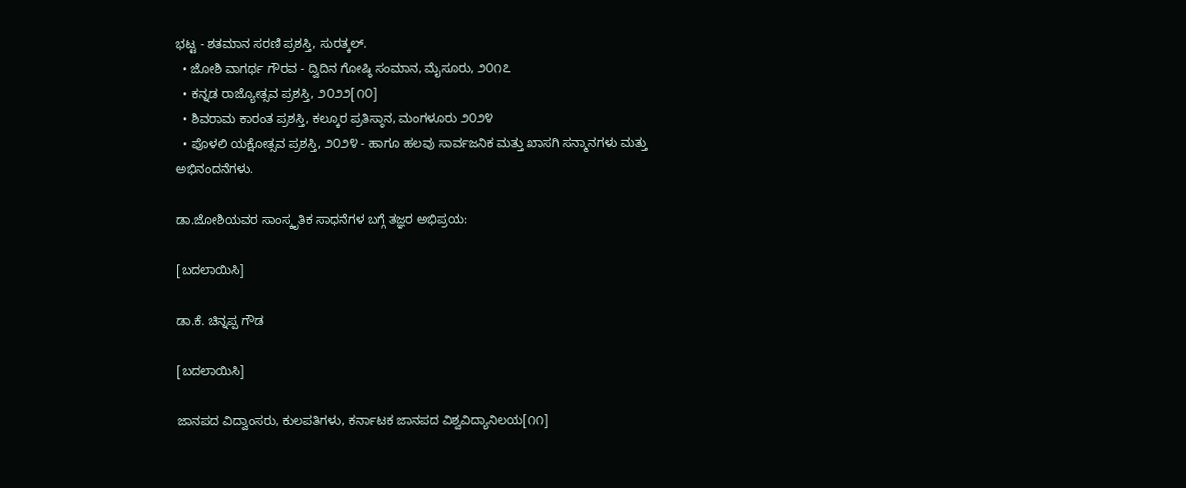ಭಟ್ಟ - ಶತಮಾನ ಸರಣಿ ಪ್ರಶಸ್ತಿ, ಸುರತ್ಕಲ್.
  • ಜೋಶಿ ವಾಗರ್ಥ ಗೌರವ - ದ್ವಿದಿನ ಗೋಷ್ಠಿ ಸಂಮಾನ, ಮೈಸೂರು, ೨೦೧೭
  • ಕನ್ನಡ ರಾಜ್ಯೋತ್ಸವ ಪ್ರಶಸ್ತಿ, ೨೦೨೨[೧೦]
  • ಶಿವರಾಮ ಕಾರಂತ ಪ್ರಶಸ್ತಿ, ಕಲ್ಕೂರ ಪ್ರತಿಸ್ಠಾನ, ಮಂಗಳೂರು ೨೦೨೪
  • ಪೊಳಲಿ ಯಕ್ಷೋತ್ಸವ ಪ್ರಶಸ್ತಿ, ೨೦೨೪ - ಹಾಗೂ ಹಲವು ಸಾರ್ವಜನಿಕ ಮತ್ತು ಖಾಸಗಿ ಸನ್ಮಾನಗಳು ಮತ್ತು ಅಭಿನಂದನೆಗಳು.

ಡಾ.ಜೋಶಿಯವರ ಸಾಂಸ್ಕೃತಿಕ ಸಾಧನೆಗಳ ಬಗ್ಗೆ ತಜ್ಞರ ಅಭಿಪ್ರಯ:

[ಬದಲಾಯಿಸಿ]

ಡಾ.ಕೆ. ಚಿನ್ನಪ್ಪ ಗೌಡ

[ಬದಲಾಯಿಸಿ]

ಜಾನಪದ ವಿದ್ವಾಂಸರು, ಕುಲಪತಿಗಳು, ಕರ್ನಾಟಕ ಜಾನಪದ ವಿಶ್ವವಿದ್ಯಾನಿಲಯ[೧೧]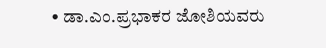• ಡಾ.ಎಂ.ಪ್ರಭಾಕರ ಜೋಶಿಯವರು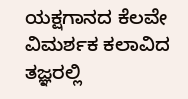ಯಕ್ಷಗಾನದ ಕೆಲವೇ ವಿಮರ್ಶಕ ಕಲಾವಿದ ತಜ್ಞರಲ್ಲಿ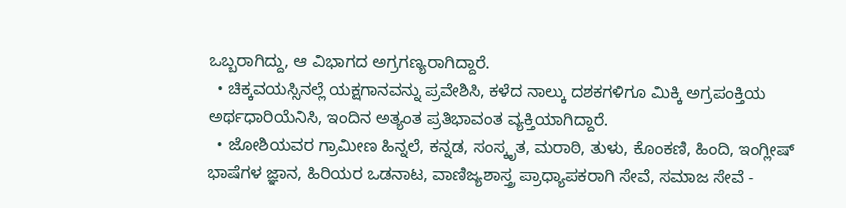ಒಬ್ಬರಾಗಿದ್ದು, ಆ ವಿಭಾಗದ ಅಗ್ರಗಣ್ಯರಾಗಿದ್ದಾರೆ.
  • ಚಿಕ್ಕವಯಸ್ಸಿನಲ್ಲೆ ಯಕ್ಷಗಾನವನ್ನು ಪ್ರವೇಶಿಸಿ, ಕಳೆದ ನಾಲ್ಕು ದಶಕಗಳಿಗೂ ಮಿಕ್ಕಿ ಅಗ್ರಪಂಕ್ತಿಯ ಅರ್ಥಧಾರಿಯೆನಿಸಿ, ಇಂದಿನ ಅತ್ಯಂತ ಪ್ರತಿಭಾವಂತ ವ್ಯಕ್ತಿಯಾಗಿದ್ದಾರೆ.
  • ಜೋಶಿಯವರ ಗ್ರಾಮೀಣ ಹಿನ್ನಲೆ, ಕನ್ನಡ, ಸಂಸ್ಕೃತ, ಮರಾಠಿ, ತುಳು, ಕೊಂಕಣಿ, ಹಿಂದಿ, ಇಂಗ್ಲೀಷ್ ಭಾಷೆಗಳ ಜ್ಞಾನ, ಹಿರಿಯರ ಒಡನಾಟ, ವಾಣಿಜ್ಯಶಾಸ್ತ್ರ ಪ್ರಾಧ್ಯಾಪಕರಾಗಿ ಸೇವೆ, ಸಮಾಜ ಸೇವೆ -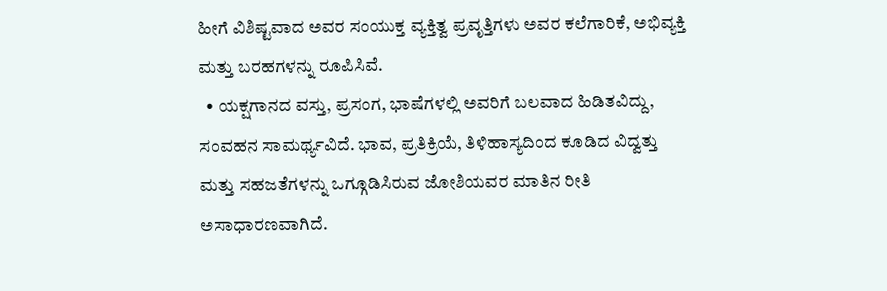ಹೀಗೆ ವಿಶಿಷ್ಟವಾದ ಅವರ ಸಂಯುಕ್ತ ವ್ಯಕ್ತಿತ್ವ ಪ್ರವೃತ್ತಿಗಳು ಅವರ ಕಲೆಗಾರಿಕೆ, ಅಭಿವ್ಯಕ್ತಿ ಮತ್ತು ಬರಹಗಳನ್ನು ರೂಪಿಸಿವೆ.
  • ಯಕ್ಷಗಾನದ ವಸ್ತು, ಪ್ರಸಂಗ, ಭಾಷೆಗಳಲ್ಲಿ ಅವರಿಗೆ ಬಲವಾದ ಹಿಡಿತವಿದ್ದು, ಸಂವಹನ ಸಾಮರ್ಥ್ಯವಿದೆ. ಭಾವ, ಪ್ರತಿಕ್ರಿಯೆ, ತಿಳಿಹಾಸ್ಯದಿಂದ ಕೂಡಿದ ವಿದ್ವತ್ತು ಮತ್ತು ಸಹಜತೆಗಳನ್ನು ಒಗ್ಗೂಡಿಸಿರುವ ಜೋಶಿಯವರ ಮಾತಿನ ರೀತಿ ಅಸಾಧಾರಣವಾಗಿದೆ.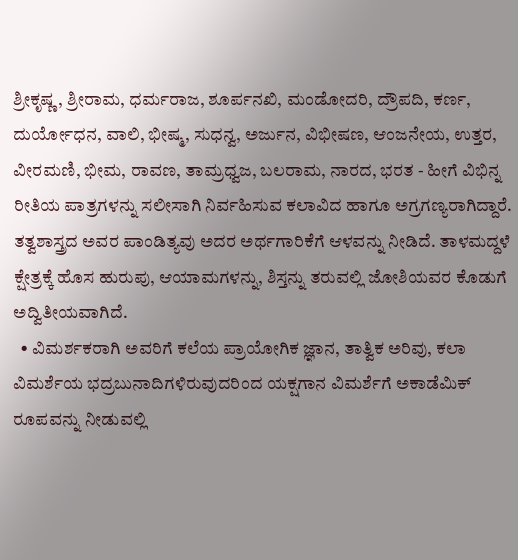ಶ್ರೀಕೃಷ್ಣ, ಶ್ರೀರಾಮ, ಧರ್ಮರಾಜ, ಶೂರ್ಪನಖಿ, ಮಂಡೋದರಿ, ದ್ರೌಪದಿ, ಕರ್ಣ, ದುರ್ಯೋಧನ, ವಾಲಿ, ಭೀಷ್ಮ, ಸುಧನ್ವ, ಅರ್ಜುನ, ವಿಭೀಷಣ, ಆಂಜನೇಯ, ಉತ್ತರ, ವೀರಮಣಿ, ಭೀಮ, ರಾವಣ, ತಾಮ್ರಧ್ವಜ, ಬಲರಾಮ, ನಾರದ, ಭರತ - ಹೀಗೆ ವಿಭಿನ್ನ ರೀತಿಯ ಪಾತ್ರಗಳನ್ನು ಸಲೀಸಾಗಿ ನಿರ್ವಹಿಸುವ ಕಲಾವಿದ ಹಾಗೂ ಅಗ್ರಗಣ್ಯರಾಗಿದ್ದಾರೆ. ತತ್ವಶಾಸ್ತ್ರದ ಅವರ ಪಾಂಡಿತ್ಯವು ಅದರ ಅರ್ಥಗಾರಿಕೆಗೆ ಆಳವನ್ನು ನೀಡಿದೆ. ತಾಳಮದ್ದಳೆ ಕ್ಷೇತ್ರಕ್ಕೆ ಹೊಸ ಹುರುಪು, ಆಯಾಮಗಳನ್ನು, ಶಿಸ್ತನ್ನು ತರುವಲ್ಲಿ ಜೋಶಿಯವರ ಕೊಡುಗೆ ಅದ್ವಿತೀಯವಾಗಿದೆ.
  • ವಿಮರ್ಶಕರಾಗಿ ಅವರಿಗೆ ಕಲೆಯ ಪ್ರಾಯೋಗಿಕ ಜ್ಞಾನ, ತಾತ್ವಿಕ ಅರಿವು, ಕಲಾ ವಿಮರ್ಶೆಯ ಭದ್ರಬುನಾದಿಗಳಿರುವುದರಿಂದ ಯಕ್ಷಗಾನ ವಿಮರ್ಶೆಗೆ ಅಕಾಡೆಮಿಕ್ ರೂಪವನ್ನು ನೀಡುವಲ್ಲಿ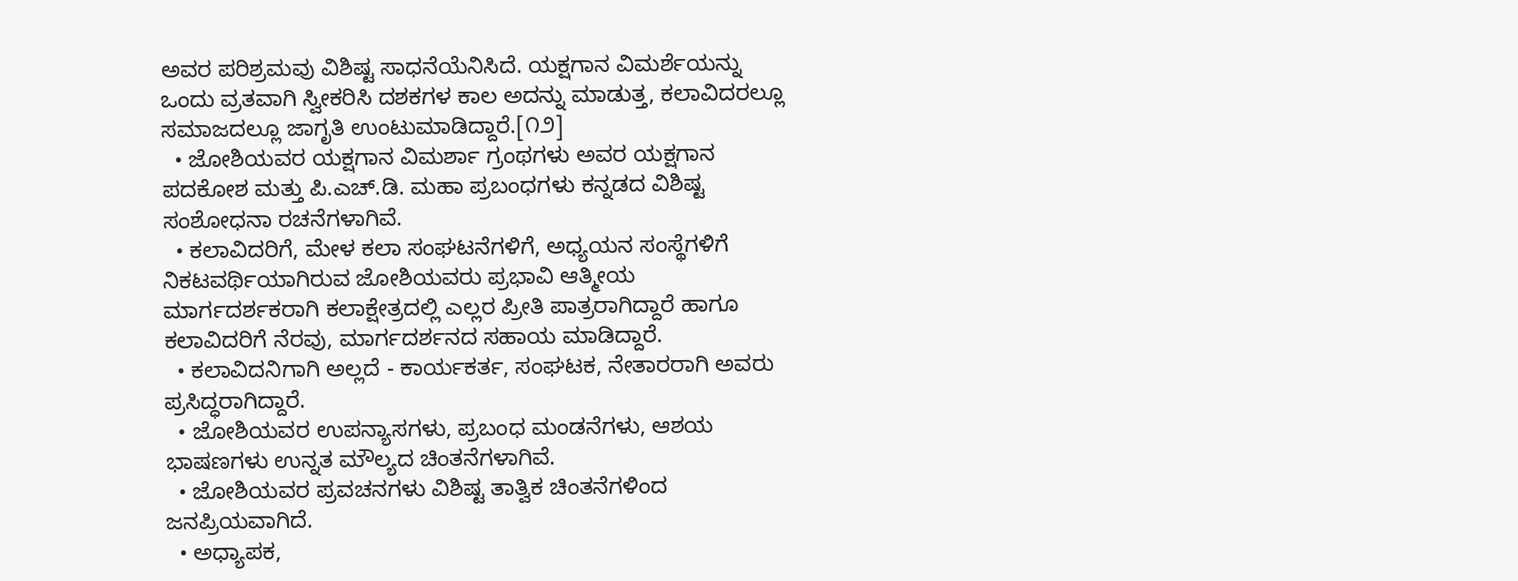ಅವರ ಪರಿಶ್ರಮವು ವಿಶಿಷ್ಟ ಸಾಧನೆಯೆನಿಸಿದೆ. ಯಕ್ಷಗಾನ ವಿಮರ್ಶೆಯನ್ನು ಒಂದು ವ್ರತವಾಗಿ ಸ್ವೀಕರಿಸಿ ದಶಕಗಳ ಕಾಲ ಅದನ್ನು ಮಾಡುತ್ತ, ಕಲಾವಿದರಲ್ಲೂ ಸಮಾಜದಲ್ಲೂ ಜಾಗೃತಿ ಉಂಟುಮಾಡಿದ್ದಾರೆ.[೧೨]
  • ಜೋಶಿಯವರ ಯಕ್ಷಗಾನ ವಿಮರ್ಶಾ ಗ್ರಂಥಗಳು ಅವರ ಯಕ್ಷಗಾನ ಪದಕೋಶ ಮತ್ತು ಪಿ.ಎಚ್.ಡಿ. ಮಹಾ ಪ್ರಬಂಧಗಳು ಕನ್ನಡದ ವಿಶಿಷ್ಟ ಸಂಶೋಧನಾ ರಚನೆಗಳಾಗಿವೆ.
  • ಕಲಾವಿದರಿಗೆ, ಮೇಳ ಕಲಾ ಸಂಘಟನೆಗಳಿಗೆ, ಅಧ್ಯಯನ ಸಂಸ್ಥೆಗಳಿಗೆ ನಿಕಟವರ್ಥಿಯಾಗಿರುವ ಜೋಶಿಯವರು ಪ್ರಭಾವಿ ಆತ್ಮೀಯ ಮಾರ್ಗದರ್ಶಕರಾಗಿ ಕಲಾಕ್ಷೇತ್ರದಲ್ಲಿ ಎಲ್ಲರ ಪ್ರೀತಿ ಪಾತ್ರರಾಗಿದ್ದಾರೆ ಹಾಗೂ ಕಲಾವಿದರಿಗೆ ನೆರವು, ಮಾರ್ಗದರ್ಶನದ ಸಹಾಯ ಮಾಡಿದ್ದಾರೆ.
  • ಕಲಾವಿದನಿಗಾಗಿ ಅಲ್ಲದೆ - ಕಾರ್ಯಕರ್ತ, ಸಂಘಟಕ, ನೇತಾರರಾಗಿ ಅವರು ಪ್ರಸಿದ್ಧರಾಗಿದ್ದಾರೆ.
  • ಜೋಶಿಯವರ ಉಪನ್ಯಾಸಗಳು, ಪ್ರಬಂಧ ಮಂಡನೆಗಳು, ಆಶಯ ಭಾಷಣಗಳು ಉನ್ನತ ಮೌಲ್ಯದ ಚಿಂತನೆಗಳಾಗಿವೆ.
  • ಜೋಶಿಯವರ ಪ್ರವಚನಗಳು ವಿಶಿಷ್ಟ ತಾತ್ವಿಕ ಚಿಂತನೆಗಳಿಂದ ಜನಪ್ರಿಯವಾಗಿದೆ.
  • ಅಧ್ಯಾಪಕ,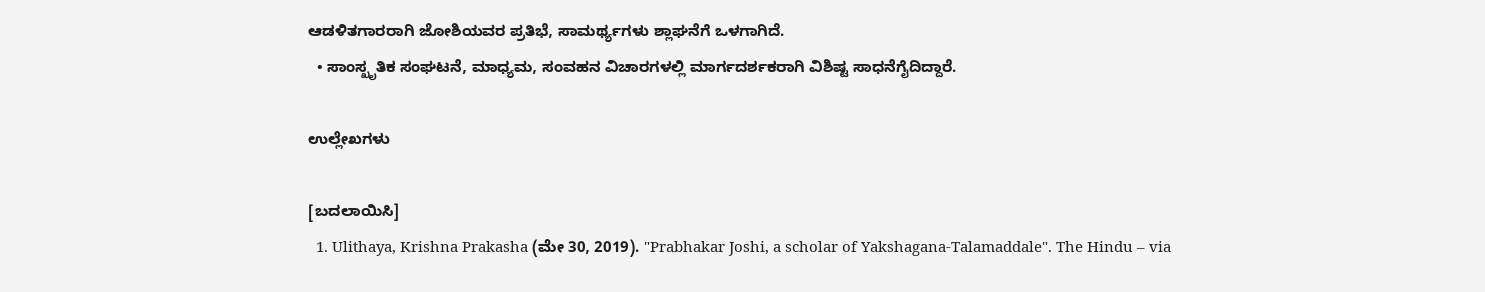ಆಡಳಿತಗಾರರಾಗಿ ಜೋಶಿಯವರ ಪ್ರತಿಭೆ, ಸಾಮರ್ಥ್ಯಗಳು ಶ್ಲಾಘನೆಗೆ ಒಳಗಾಗಿದೆ.
  • ಸಾಂಸ್ಖೃತಿಕ ಸಂಘಟನೆ, ಮಾಧ್ಯಮ, ಸಂವಹನ ವಿಚಾರಗಳಲ್ಲಿ ಮಾರ್ಗದರ್ಶಕರಾಗಿ ವಿಶಿಷ್ಟ ಸಾಧನೆಗೈದಿದ್ದಾರೆ.

ಉಲ್ಲೇಖಗಳು

[ಬದಲಾಯಿಸಿ]
  1. Ulithaya, Krishna Prakasha (ಮೇ 30, 2019). "Prabhakar Joshi, a scholar of Yakshagana-Talamaddale". The Hindu – via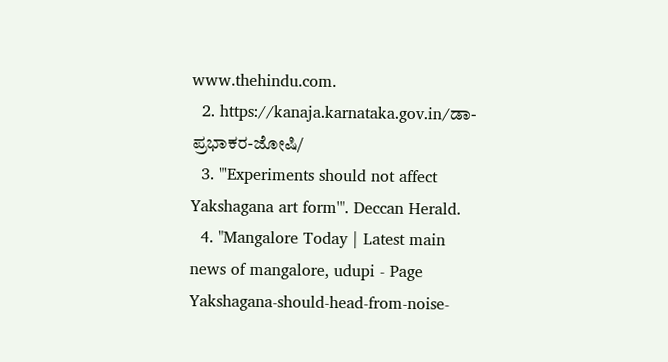www.thehindu.com.
  2. https://kanaja.karnataka.gov.in/ಡಾ-ಪ್ರಭಾಕರ-ಜೋಷಿ/
  3. "'Experiments should not affect Yakshagana art form'". Deccan Herald.
  4. "Mangalore Today | Latest main news of mangalore, udupi - Page Yakshagana-should-head-from-noise-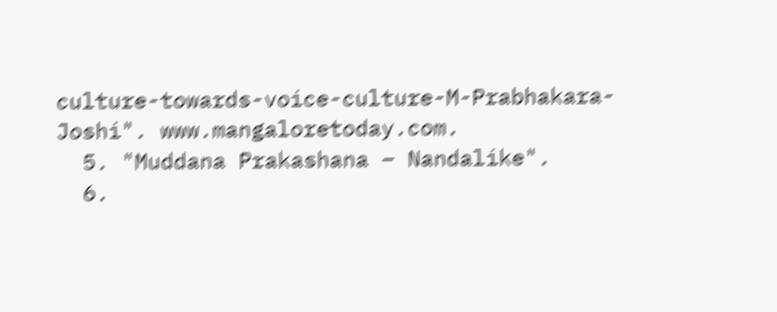culture-towards-voice-culture-M-Prabhakara-Joshi". www.mangaloretoday.com.
  5. "Muddana Prakashana – Nandalike".
  6.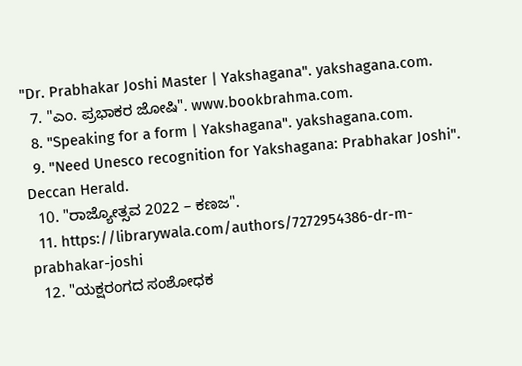"Dr. Prabhakar Joshi Master | Yakshagana". yakshagana.com.
  7. "ಎಂ. ಪ್ರಭಾಕರ ಜೋಷಿ". www.bookbrahma.com.
  8. "Speaking for a form | Yakshagana". yakshagana.com.
  9. "Need Unesco recognition for Yakshagana: Prabhakar Joshi". Deccan Herald.
  10. "ರಾಜ್ಯೋತ್ಸವ 2022 – ಕಣಜ".
  11. https://librarywala.com/authors/7272954386-dr-m-prabhakar-joshi
  12. "ಯಕ್ಷರಂಗದ ಸಂಶೋಧಕ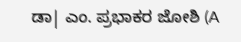ಡಾ| ಎಂ. ಪ್ರಭಾಕರ ಜೋಶಿ (A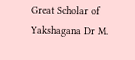Great Scholar of Yakshagana Dr M.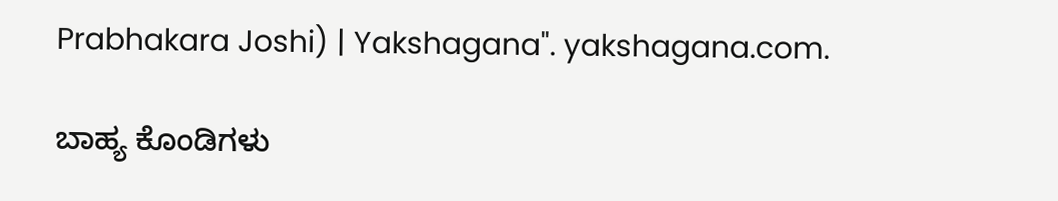Prabhakara Joshi) | Yakshagana". yakshagana.com.

ಬಾಹ್ಯ ಕೊಂಡಿಗಳು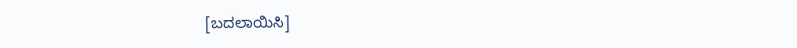[ಬದಲಾಯಿಸಿ]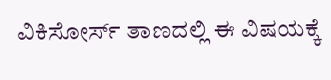ವಿಕಿಸೋರ್ಸ್ ತಾಣದಲ್ಲಿ ಈ ವಿಷಯಕ್ಕೆ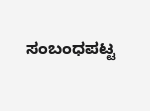ಸಂಬಂಧಪಟ್ಟ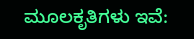ಮೂಲಕೃತಿಗಳು ಇವೆ: